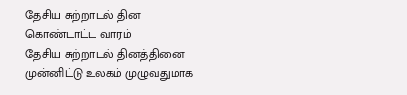தேசிய சுற்றாடல் தின கொண்டாட்ட வாரம்
தேசிய சுற்றாடல் தினத்தினை முன்னிட்டு உலகம் முழுவதுமாக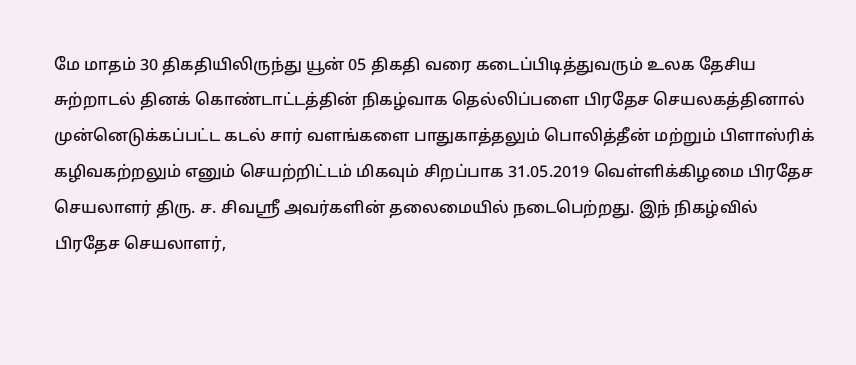மே மாதம் 30 திகதியிலிருந்து யூன் 05 திகதி வரை கடைப்பிடித்துவரும் உலக தேசிய சுற்றாடல் தினக் கொண்டாட்டத்தின் நிகழ்வாக தெல்லிப்பளை பிரதேச செயலகத்தினால் முன்னெடுக்கப்பட்ட கடல் சார் வளங்களை பாதுகாத்தலும் பொலித்தீன் மற்றும் பிளாஸ்ரிக் கழிவகற்றலும் எனும் செயற்றிட்டம் மிகவும் சிறப்பாக 31.05.2019 வெள்ளிக்கிழமை பிரதேச செயலாளர் திரு. ச. சிவஶ்ரீ அவர்களின் தலைமையில் நடைபெற்றது. இந் நிகழ்வில் பிரதேச செயலாளர்,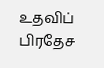உதவிப் பிரதேச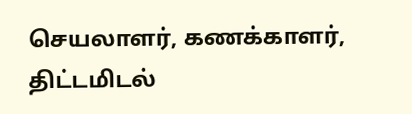செயலாளர், கணக்காளர், திட்டமிடல்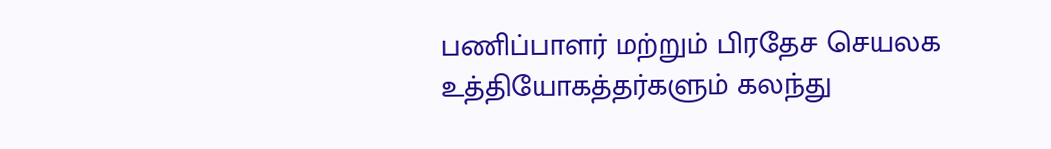பணிப்பாளர் மற்றும் பிரதேச செயலக உத்தியோகத்தர்களும் கலந்து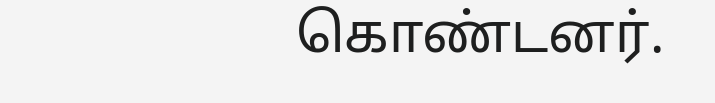கொண்டனர்.